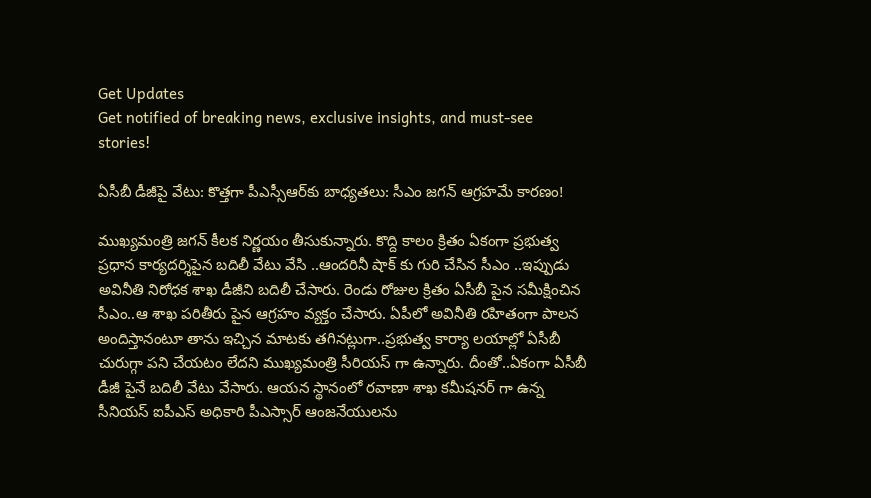Get Updates
Get notified of breaking news, exclusive insights, and must-see stories!

ఏసీబీ డీజీపై వేటు: కొత్తగా పీఎస్సీఆర్‌కు బాధ్యతలు: సీఎం జగన్ ఆగ్రహమే కారణం!

ముఖ్యమంత్రి జగన్ కీలక నిర్ణయం తీసుకున్నారు. కొద్ది కాలం క్రితం ఏకంగా ప్రభుత్వ ప్రధాన కార్యదర్శిపైన బదిలీ వేటు వేసి ..ఆందరినీ షాక్ కు గురి చేసిన సీఎం ..ఇప్పుడు అవినీతి నిరోధక శాఖ డీజీని బదిలీ చేసారు. రెండు రోజుల క్రితం ఏసీబీ పైన సమీక్షించిన సీఎం..ఆ శాఖ పరితీరు పైన ఆగ్రహం వ్యక్తం చేసారు. ఏపీలో అవినీతి రహితంగా పాలన అందిస్తానంటూ తాను ఇచ్చిన మాటకు తగినట్లుగా..ప్రభుత్వ కార్యా లయాల్లో ఏసీబీ చురుగ్గా పని చేయటం లేదని ముఖ్యమంత్రి సీరియస్ గా ఉన్నారు. దీంతో..ఏకంగా ఏసీబీ డీజీ పైనే బదిలీ వేటు వేసారు. ఆయన స్థానంలో రవాణా శాఖ కమీషనర్ గా ఉన్న సీనియస్ ఐపీఎస్ అధికారి పీఎస్సార్ ఆంజనేయులను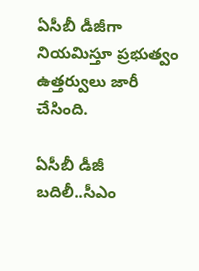ఏసీబీ డీజీగా నియమిస్తూ ప్రభుత్వం ఉత్తర్వులు జారీ చేసింది.

ఏసీబీ డీజీ బదిలీ..సీఎం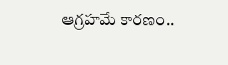ఆగ్రహమే కారణం..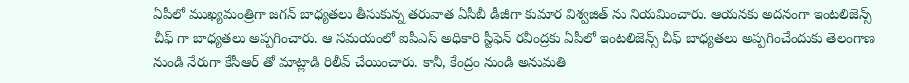ఏపీలో ముఖ్యమంత్రిగా జగన్ బాధ్యతలు తీసుకున్న తరువాత ఏసీబీ డీజీగా కుమార విశ్వజిత్ ను నియమించారు. ఆయనకు అదనంగా ఇంటలిజెన్స్ చీఫ్ గా బాధ్యతలు అప్పగించారు. ఆ సమయంలో ఐపీఎస్ అధికారి స్టీఫెన్ రవీంద్రకు ఏపీలో ఇంటలిజెన్స్ చీఫ్ బాధ్యతలు అప్పగించేందుకు తెలంగాణ నుండి నేరుగా కేసీఆర్ తో మాట్లాడి రిలీవ్ చేయించారు. కానీ, కేంద్రం నుండి అనుమతి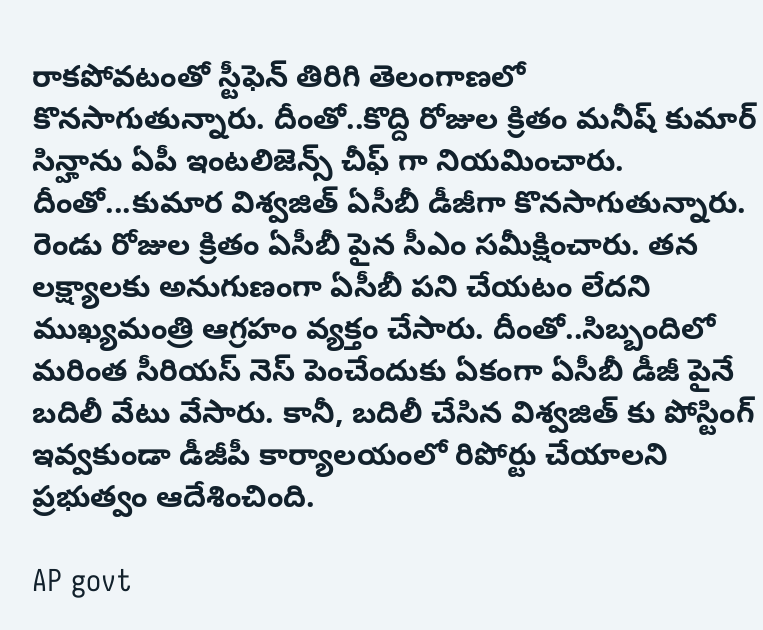రాకపోవటంతో స్టీఫెన్ తిరిగి తెలంగాణలో కొనసాగుతున్నారు. దీంతో..కొద్ది రోజుల క్రితం మనీష్ కుమార్ సిన్హాను ఏపీ ఇంటలిజెన్స్ చీఫ్ గా నియమించారు. దీంతో...కుమార విశ్వజిత్ ఏసీబీ డీజీగా కొనసాగుతున్నారు. రెండు రోజుల క్రితం ఏసీబీ పైన సీఎం సమీక్షించారు. తన లక్ష్యాలకు అనుగుణంగా ఏసీబీ పని చేయటం లేదని ముఖ్యమంత్రి ఆగ్రహం వ్యక్తం చేసారు. దీంతో..సిబ్బందిలో మరింత సీరియస్ నెస్ పెంచేందుకు ఏకంగా ఏసీబీ డీజీ పైనే బదిలీ వేటు వేసారు. కానీ, బదిలీ చేసిన విశ్వజిత్ కు పోస్టింగ్ ఇవ్వకుండా డీజీపీ కార్యాలయంలో రిపోర్టు చేయాలని ప్రభుత్వం ఆదేశించింది.

AP govt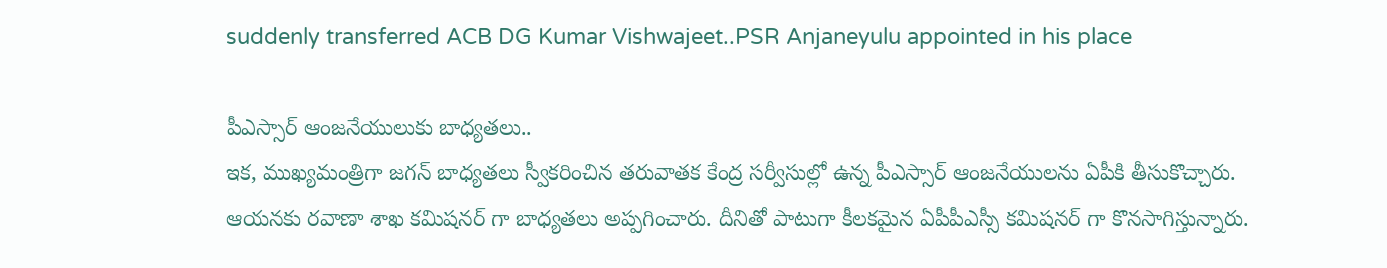suddenly transferred ACB DG Kumar Vishwajeet..PSR Anjaneyulu appointed in his place

పీఎస్సార్ ఆంజనేయులుకు బాధ్యతలు..
ఇక, ముఖ్యమంత్రిగా జగన్ బాధ్యతలు స్వీకరించిన తరువాతక కేంద్ర సర్వీసుల్లో ఉన్న పీఎస్సార్ ఆంజనేయులను ఏపీకి తీసుకొచ్చారు. ఆయనకు రవాణా శాఖ కమిషనర్ గా బాధ్యతలు అప్పగించారు. దీనితో పాటుగా కీలకమైన ఏపీపీఎస్సీ కమిషనర్ గా కొనసాగిస్తున్నారు.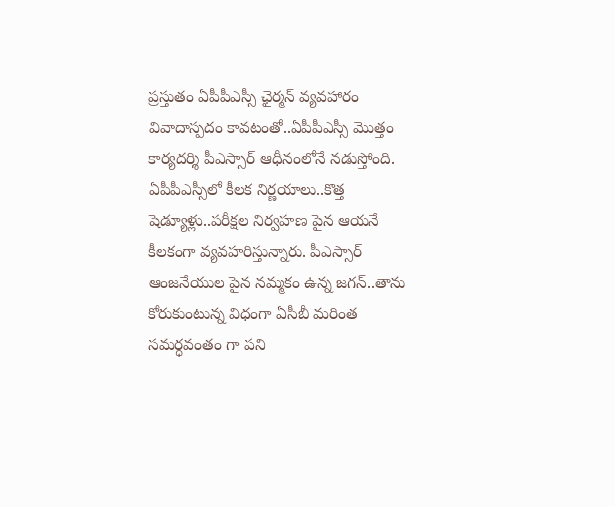ప్రస్తుతం ఏపీపీఎస్సీ ఛైర్మన్ వ్యవహారం వివాదాస్పదం కావటంతో..ఏపీపీఎస్సీ మొత్తం కార్యదర్శి పీఎస్సార్ ఆధీనంలోనే నడుస్తోంది. ఏపీపీఎస్సీలో కీలక నిర్ణయాలు..కొత్త షెడ్యూళ్లు..పరీక్షల నిర్వహణ పైన ఆయనే కీలకంగా వ్యవహరిస్తున్నారు. పీఎస్సార్ ఆంజనేయుల పైన నమ్మకం ఉన్న జగన్..తాను కోరుకుంటున్న విధంగా ఏసీబీ మరింత సమర్ధవంతం గా పని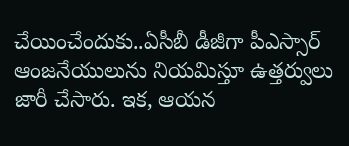చేయించేందుకు..ఏసీబీ డీజీగా పీఎస్సార్ ఆంజనేయులును నియమిస్తూ ఉత్తర్వులు జారీ చేసారు. ఇక, ఆయన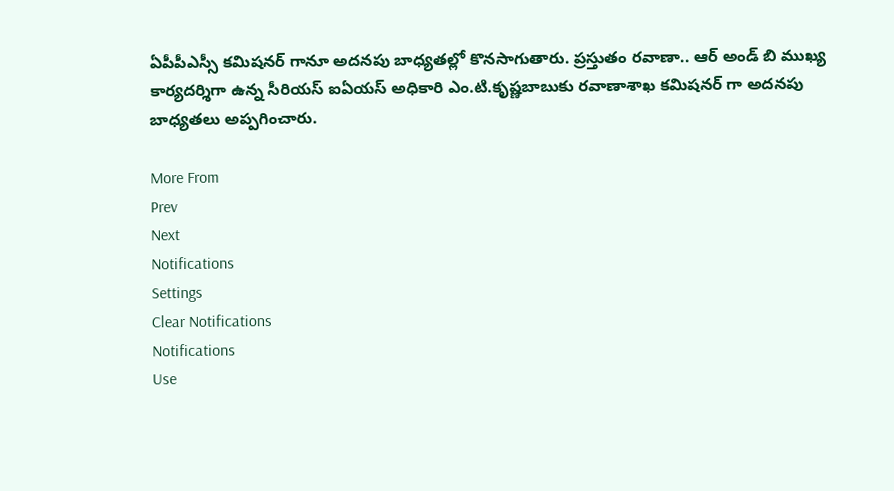ఏపీపీఎస్సీ కమిషనర్ గానూ అదనపు బాధ్యతల్లో కొనసాగుతారు. ప్రస్తుతం రవాణా.. ఆర్ అండ్ బి ముఖ్య కార్యదర్శిగా ఉన్న సీరియస్ ఐఏయస్ అధికారి ఎం.టి.కృష్ణబాబుకు రవాణాశాఖ కమిషనర్ గా అదనపు బాధ్యతలు అప్పగించారు.

More From
Prev
Next
Notifications
Settings
Clear Notifications
Notifications
Use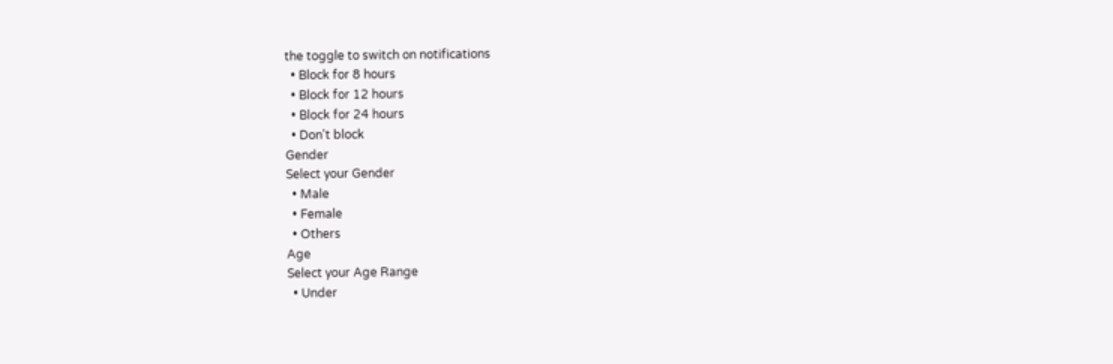the toggle to switch on notifications
  • Block for 8 hours
  • Block for 12 hours
  • Block for 24 hours
  • Don't block
Gender
Select your Gender
  • Male
  • Female
  • Others
Age
Select your Age Range
  • Under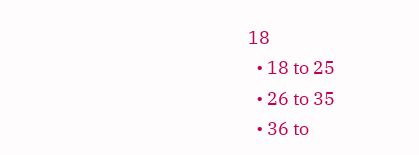18
  • 18 to 25
  • 26 to 35
  • 36 to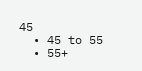45
  • 45 to 55
  • 55+